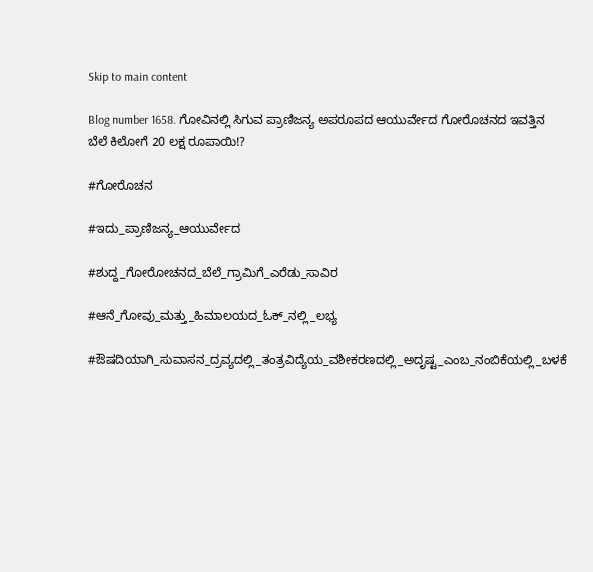Skip to main content

Blog number 1658. ಗೋವಿನಲ್ಲಿ ಸಿಗುವ ಪ್ರಾಣಿಜನ್ಯ ಅಪರೂಪದ ಆಯುರ್ವೇದ ಗೋರೊಚನದ ಇವತ್ತಿನ ಬೆಲೆ ಕಿಲೋಗೆ 20 ಲಕ್ಷ ರೂಪಾಯಿ!?

#ಗೋರೊಚನ

#ಇದು_ಪ್ರಾಣಿಜನ್ಯ_ಆಯುರ್ವೇದ

#ಶುದ್ದ_ಗೋರೋಚನದ_ಬೆಲೆ_ಗ್ರಾಮಿಗೆ_ಎರೆಡು_ಸಾವಿರ

#ಆನೆ_ಗೋವು_ಮತ್ತು_ಹಿಮಾಲಯದ_ಓಕ್_ನಲ್ಲಿ_ಲಭ್ಯ

#ಔಷದಿಯಾಗಿ_ಸುವಾಸನ_ದ್ರವ್ಯದಲ್ಲಿ_ತಂತ್ರವಿದ್ಯೆಯ_ವಶೀಕರಣದಲ್ಲಿ_ಅದೃಷ್ಟ_ಎಂಬ_ನಂಬಿಕೆಯಲ್ಲಿ_ಬಳಕೆ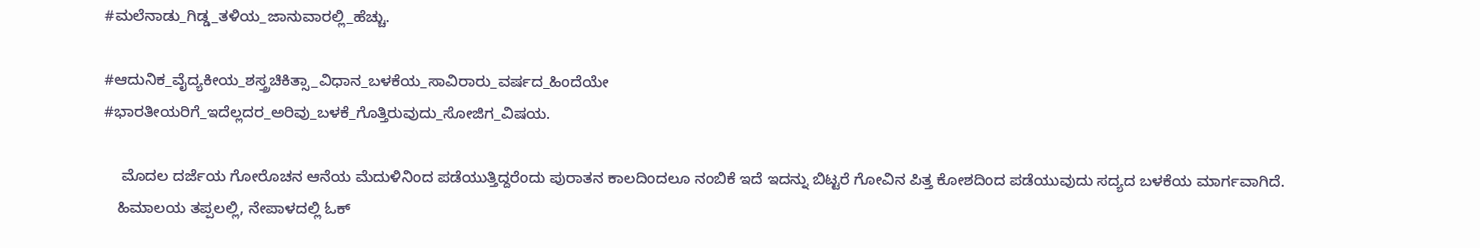#ಮಲೆನಾಡು_ಗಿಡ್ಡ_ತಳಿಯ_ಜಾನುವಾರಲ್ಲಿ_ಹೆಚ್ಚು.

#ಆದುನಿಕ_ವೈದ್ಯಕೀಯ_ಶಸ್ತ್ರಚಿಕಿತ್ಸಾ_ವಿಧಾನ_ಬಳಕೆಯ_ಸಾವಿರಾರು_ವರ್ಷದ_ಹಿಂದೆಯೇ
#ಭಾರತೀಯರಿಗೆ_ಇದೆಲ್ಲದರ_ಅರಿವು_ಬಳಕೆ_ಗೊತ್ತಿರುವುದು_ಸೋಜಿಗ_ವಿಷಯ.

    ಮೊದಲ ದರ್ಜೆಯ ಗೋರೊಚನ ಆನೆಯ ಮೆದುಳಿನಿಂದ ಪಡೆಯುತ್ತಿದ್ದರೆಂದು ಪುರಾತನ ಕಾಲದಿಂದಲೂ ನಂಬಿಕೆ ಇದೆ ಇದನ್ನು ಬಿಟ್ಟರೆ ಗೋವಿನ ಪಿತ್ತ ಕೋಶದಿಂದ ಪಡೆಯುವುದು ಸದ್ಯದ ಬಳಕೆಯ ಮಾರ್ಗವಾಗಿದೆ.
   ಹಿಮಾಲಯ ತಪ್ಪಲಲ್ಲಿ, ನೇಪಾಳದಲ್ಲಿ ಓಕ್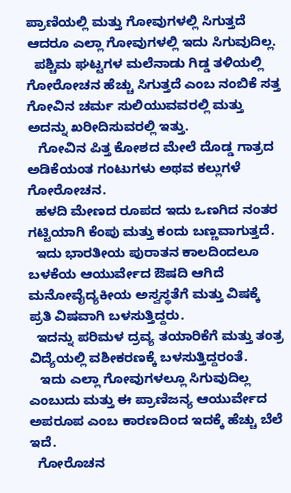ಪ್ರಾಣಿಯಲ್ಲಿ ಮತ್ತು ಗೋವುಗಳಲ್ಲಿ ಸಿಗುತ್ತದೆ ಆದರೂ ಎಲ್ಲಾ ಗೋವುಗಳಲ್ಲಿ ಇದು ಸಿಗುವುದಿಲ್ಲ.
  ಪಶ್ಚಿಮ ಘಟ್ಟಗಳ ಮಲೆನಾಡು ಗಿಡ್ಡ ತಳಿಯಲ್ಲಿ ಗೋರೋಚನ ಹೆಚ್ಚು ಸಿಗುತ್ತದೆ ಎಂಬ ನಂಬಿಕೆ ಸತ್ತ ಗೋವಿನ ಚರ್ಮ ಸುಲಿಯುವವರಲ್ಲಿ ಮತ್ತು ಅದನ್ನು ಖರೀದಿಸುವರಲ್ಲಿ ಇತ್ತು.
   ಗೋವಿನ ಪಿತ್ತ ಕೋಶದ ಮೇಲೆ ದೊಡ್ಡ ಗಾತ್ರದ ಅಡಿಕೆಯಂತ ಗಂಟುಗಳು ಅಥವ ಕಲ್ಲುಗಳೆ ಗೋರೋಚನ.
  ಹಳದಿ ಮೇಣದ ರೂಪದ ಇದು ಒಣಗಿದ ನಂತರ ಗಟ್ಟಿಯಾಗಿ ಕೆಂಪು ಮತ್ತು ಕಂದು ಬಣ್ಣವಾಗುತ್ತದೆ.
  ಇದು ಭಾರತೀಯ ಪುರಾತನ ಕಾಲದಿಂದಲೂ ಬಳಕೆಯ ಆಯುರ್ವೇದ ಔಷದಿ ಆಗಿದೆ ಮನೋವೈದ್ಯಕೀಯ ಅಸ್ವಸ್ಥತೆಗೆ ಮತ್ತು ವಿಷಕ್ಕೆ ಪ್ರತಿ ವಿಷವಾಗಿ ಬಳಸುತ್ತಿದ್ದರು.
  ಇದನ್ನು ಪರಿಮಳ ದ್ರವ್ಯ ತಯಾರಿಕೆಗೆ ಮತ್ತು ತಂತ್ರ ವಿದ್ಯೆಯಲ್ಲಿ ವಶೀಕರಣಕ್ಕೆ ಬಳಸುತ್ತಿದ್ದರಂತೆ.
   ಇದು ಎಲ್ಲಾ ಗೋವುಗಳಲ್ಲೂ ಸಿಗುವುದಿಲ್ಲ ಎಂಬುದು ಮತ್ತು ಈ ಪ್ರಾಣಿಜನ್ಯ ಆಯುರ್ವೇದ ಅಪರೂಪ ಎಂಬ ಕಾರಣದಿಂದ ಇದಕ್ಕೆ ಹೆಚ್ಚು ಬೆಲೆ ಇದೆ.
  ಗೋರೊಚನ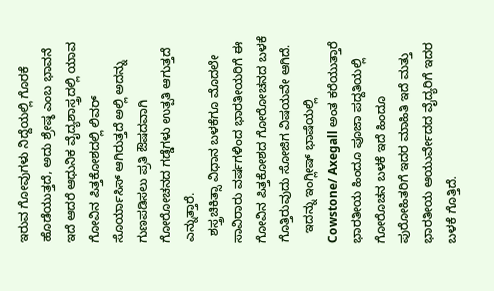ಇರುವ ಗೋವುಗಳು ನಿದ್ದೆಯಲ್ಲಿ ಗೊರಕೆ ಹೊಡೆಯುತ್ತದೆ, ಅದು ಶ್ರೇಷ್ಠ ಎಂಬ ಭಾವನೆ ಇದೆ ಆದರೆ ಆಧುನಿಕ ವೈದ್ಯಶಾಸ್ತ್ರದಲ್ಲಿ ಯಾವ ಗೋವಿನ ಪಿತ್ತಕೋಶದಲ್ಲಿ ಲಿವರ್ ಸೊರ್ಯಾಸಿಸ್ ಆಗಿರುತ್ತದೆ ಅಲ್ಲಿ ಅದನ್ನು ಗುಣಪಡಿಸಲು ಪ್ರತಿ ಔಷದವಾಗಿ ಗೋರೋಚನದ ಗಡ್ಡೆಗಳು ಉತ್ಪತಿ ಆಗುತ್ತದೆ ಎನ್ನುತ್ತಾರೆ.
  ಶಸ್ತ್ರಚಿಕಿತ್ಸಾ ವಿಧಾನ ಬಳಕೆಗೂ ಮೊದಲೇ ಸಾವಿರಾರು ವರ್ಷಗಳಿಂದ ಭಾರತೀಯರಿಗೆ ಈ ಗೋವಿನ ಪಿತ್ತಕೋಶದ ಗೋರೋಚನದ ಬಳಕೆ ಗೊತ್ತಿರುವುದು ಸೋಜಿಗ ವಿಷಯವೇ ಆಗಿದೆ.
   ಇದನ್ನು ಇಂಗ್ಲೀಷ್ ಭಾಷೆಯಲ್ಲಿ Cowstone/ Axegall ಅಂತ ಕರೆಯುತ್ತಾರೆ ಭಾರತೀಯ ಹಿಂದೂ ಪೂಜಾ ಪದ್ದತಿಯಲ್ಲಿ ಗೋರೊಚನ ಬಳಕೆ ಇದೆ ಹಿಂದೂ ಪುರೋಹಿತರಿಗೆ ಇದರ ಮಾಹಿತಿ ಇದೆ ಮತ್ತು ಭಾರತೀಯ ಆಯುರ್ವೇದದ ವೈದ್ಯರಿಗೆ ಇದರ ಬಳಕೆ ಗೊತ್ತಿದೆ.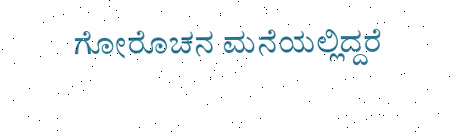ಗೋರೊಚನ ಮನೆಯಲ್ಲಿದ್ದರೆ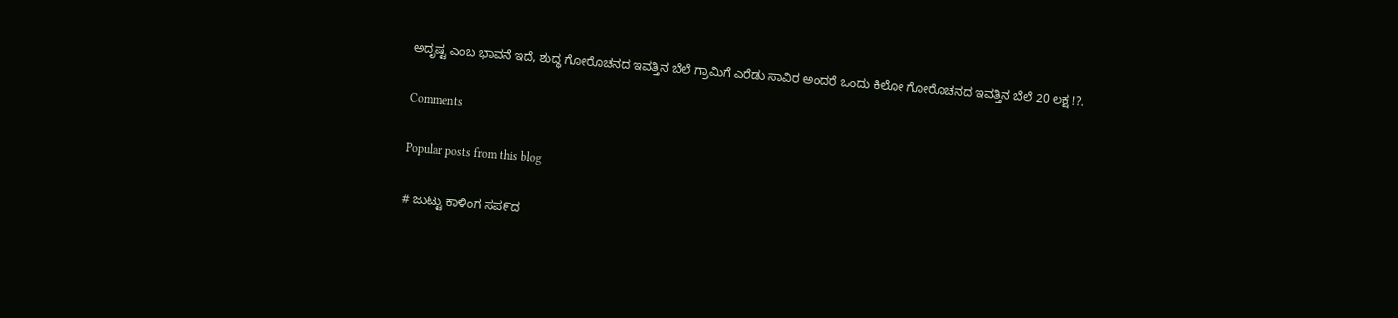ಅದೃಷ್ಟ ಎಂಬ ಭಾವನೆ ಇದೆ, ಶುದ್ಧ ಗೋರೊಚನದ ಇವತ್ತಿನ ಬೆಲೆ ಗ್ರಾಮಿಗೆ ಎರೆಡು ಸಾವಿರ ಅಂದರೆ ಒಂದು ಕಿಲೋ ಗೋರೊಚನದ ಇವತ್ತಿನ ಬೆಲೆ 20 ಲಕ್ಷ !?.

Comments

Popular posts from this blog

# ಜುಟ್ಟು ಕಾಳಿಂಗ ಸಪ೯ದ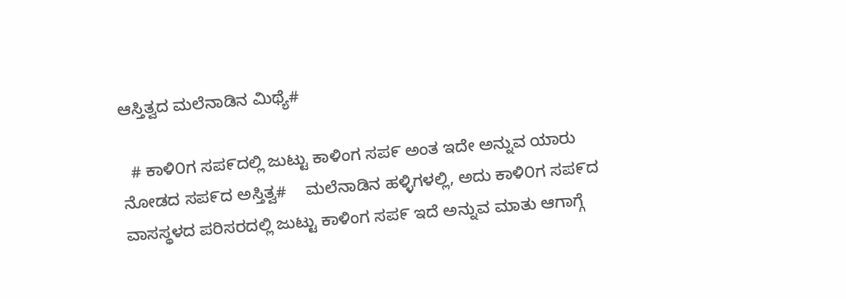ಆಸ್ತಿತ್ವದ ಮಲೆನಾಡಿನ ಮಿಥ್ಯೆ#

  # ಕಾಳಿ೦ಗ ಸಪ೯ದಲ್ಲಿ ಜುಟ್ಟು ಕಾಳಿಂಗ ಸಪ೯ ಅಂತ ಇದೇ ಅನ್ನುವ ಯಾರು ನೋಡದ ಸಪ೯ದ ಅಸ್ತಿತ್ವ#    ಮಲೆನಾಡಿನ ಹಳ್ಳಿಗಳಲ್ಲಿ, ಅದು ಕಾಳಿ೦ಗ ಸಪ೯ದ ವಾಸಸ್ಥಳದ ಪರಿಸರದಲ್ಲಿ ಜುಟ್ಟು ಕಾಳಿಂಗ ಸಪ೯ ಇದೆ ಅನ್ನುವ ಮಾತು ಆಗಾಗ್ಗೆ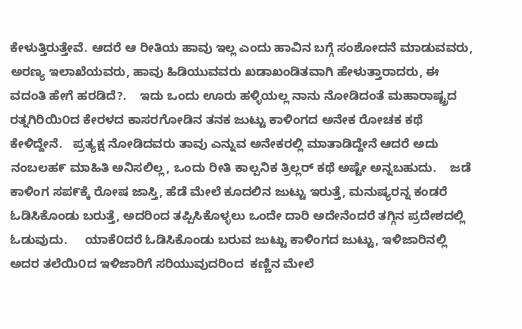ಕೇಳುತ್ತಿರುತ್ತೇವೆ. ಆದರೆ ಆ ರೀತಿಯ ಹಾವು ಇಲ್ಲ ಎಂದು ಹಾವಿನ ಬಗ್ಗೆ ಸಂಶೋದನೆ ಮಾಡುವವರು, ಅರಣ್ಯ ಇಲಾಖೆಯವರು, ಹಾವು ಹಿಡಿಯುವವರು ಖಡಾಖಂಡಿತವಾಗಿ ಹೇಳುತ್ತಾರಾದರು, ಈ ವದಂತಿ ಹೇಗೆ ಹರಡಿದೆ?.    ಇದು ಒಂದು ಊರು ಹಳ್ಳಿಯಲ್ಲ ನಾನು ನೋಡಿದಂತೆ ಮಹಾರಾಷ್ಟ್ರದ ರತ್ನಗಿರಿಯಿ೦ದ ಕೇರಳದ ಕಾಸರಗೋಡಿನ ತನಕ ಜುಟ್ಟು ಕಾಳಿಂಗದ ಅನೇಕ ರೋಚಕ ಕಥೆ ಕೇಳಿದ್ದೇನೆ.   ಪ್ರತ್ಯಕ್ಷ ನೋಡಿದವರು ತಾವು ಎನ್ನುವ ಅನೇಕರಲ್ಲಿ ಮಾತಾಡಿದ್ದೇನೆ ಆದರೆ ಅದು ನಂಬಲಹ೯ ಮಾಹಿತಿ ಅನಿಸಲಿಲ್ಲ, ಒಂದು ರೀತಿ ಕಾಲ್ಪನಿಕ ತ್ರಿಲ್ಲರ್ ಕಥೆ ಅಷ್ಟೇ ಅನ್ನಬಹುದು.    ಜಡೆ ಕಾಳಿಂಗ ಸಪ೯ಕ್ಕೆ ರೋಷ ಜಾಸ್ತಿ, ಹೆಡೆ ಮೇಲೆ ಕೂದಲಿನ ಜುಟ್ಟು ಇರುತ್ತೆ, ಮನುಷ್ಯರನ್ನ ಕಂಡರೆ ಓಡಿಸಿಕೊಂಡು ಬರುತ್ತೆ, ಅದರಿಂದ ತಪ್ಪಿಸಿಕೊಳ್ಳಲು ಒಂದೇ ದಾರಿ ಅದೇನೆಂದರೆ ತಗ್ಗಿನ ಪ್ರದೇಶದಲ್ಲಿ ಓಡುವುದು.     ಯಾಕೆ೦ದರೆ ಓಡಿಸಿಕೊಂಡು ಬರುವ ಜುಟ್ಟು ಕಾಳಿಂಗದ ಜುಟ್ಟು, ಇಳಿಜಾರಿನಲ್ಲಿ ಅದರ ತಲೆಯಿ೦ದ ಇಳಿಜಾರಿಗೆ ಸರಿಯುವುದರಿಂದ  ಕಣ್ಣಿನ ಮೇಲೆ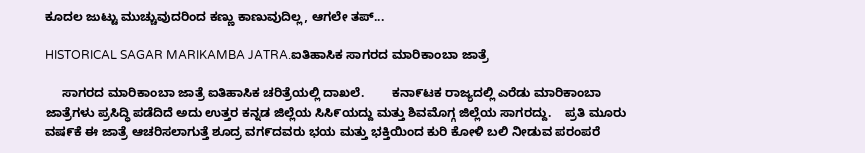ಕೂದಲ ಜುಟ್ಟು ಮುಚ್ಚುವುದರಿಂದ ಕಣ್ಣು ಕಾಣುವುದಿಲ್ಲ, ಆಗಲೇ ತಪ್...

HISTORICAL SAGAR MARIKAMBA JATRA.ಐತಿಹಾಸಿಕ ಸಾಗರದ ಮಾರಿಕಾಂಬಾ ಜಾತ್ರೆ

     ಸಾಗರದ ಮಾರಿಕಾಂಬಾ ಜಾತ್ರೆ ಐತಿಹಾಸಿಕ ಚರಿತ್ರೆಯಲ್ಲಿ ದಾಖಲೆ.        ಕನಾ೯ಟಕ ರಾಜ್ಯದಲ್ಲಿ ಎರೆಡು ಮಾರಿಕಾಂಬಾ ಜಾತ್ರೆಗಳು ಪ್ರಸಿದ್ಧಿ ಪಡೆದಿದೆ ಅದು ಉತ್ತರ ಕನ್ನಡ ಜಿಲ್ಲೆಯ ಸಿಸಿ೯ಯದ್ದು ಮತ್ತು ಶಿವಮೊಗ್ಗ ಜಿಲ್ಲೆಯ ಸಾಗರದ್ದು.    ಪ್ರತಿ ಮೂರು ವಷ೯ಕೆ ಈ ಜಾತ್ರೆ ಆಚರಿಸಲಾಗುತ್ತೆ ಶೂದ್ರ ವಗ೯ದವರು ಭಯ ಮತ್ತು ಭಕ್ತಿಯಿಂದ ಕುರಿ ಕೋಳಿ ಬಲಿ ನೀಡುವ ಪರಂಪರೆ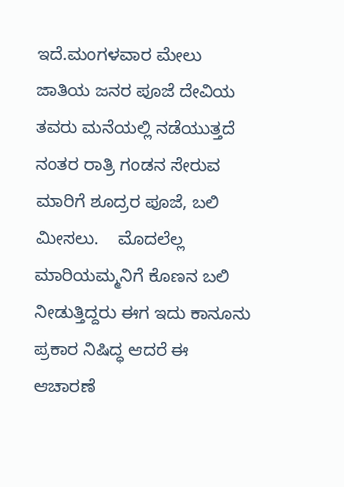ಇದೆ.ಮಂಗಳವಾರ ಮೇಲು ಜಾತಿಯ ಜನರ ಪೂಜೆ ದೇವಿಯ ತವರು ಮನೆಯಲ್ಲಿ ನಡೆಯುತ್ತದೆ ನಂತರ ರಾತ್ರಿ ಗಂಡನ ಸೇರುವ ಮಾರಿಗೆ ಶೂದ್ರರ ಪೂಜೆ, ಬಲಿ ಮೀಸಲು.    ಮೊದಲೆಲ್ಲ ಮಾರಿಯಮ್ಮನಿಗೆ ಕೊಣನ ಬಲಿ ನೀಡುತ್ತಿದ್ದರು ಈಗ ಇದು ಕಾನೂನು ಪ್ರಕಾರ ನಿಷಿದ್ಧ ಆದರೆ ಈ ಆಚಾರಣೆ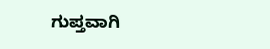ಗುಪ್ತವಾಗಿ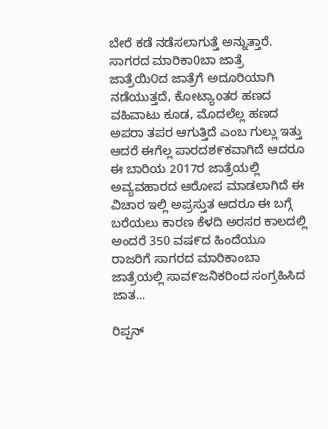ಬೇರೆ ಕಡೆ ನಡೆಸಲಾಗುತ್ತೆ ಅನ್ನುತ್ತಾರೆ.    ಸಾಗರದ ಮಾರಿಕಾ0ಬಾ ಜಾತ್ರೆ ಜಾತ್ರೆಯಿ೦ದ ಜಾತ್ರೆಗೆ ಅದೂರಿಯಾಗಿ ನಡೆಯುತ್ತದೆ, ಕೋಟ್ಯಾoತರ ಹಣದ ವಹಿವಾಟು ಕೂಡ, ಮೊದಲೆಲ್ಲ ಹಣದ ಅಪರಾ ತಪರ ಆಗುತ್ತಿದೆ ಎಂಬ ಗುಲ್ಲು ಇತ್ತು ಆದರೆ ಈಗೆಲ್ಲ ಪಾರದಶ೯ಕವಾಗಿದೆ ಆದರೂ ಈ ಬಾರಿಯ 2017ರ ಜಾತ್ರೆಯಲ್ಲಿ ಅವ್ಯವಹಾರದ ಆರೋಪ ಮಾಡಲಾಗಿದೆ ಈ ವಿಚಾರ ಇಲ್ಲಿ ಅಪ್ರಸ್ತುತ ಆದರೂ ಈ ಬಗ್ಗೆ ಬರೆಯಲು ಕಾರಣ ಕೆಳದಿ ಅರಸರ ಕಾಲದಲ್ಲಿ ಅಂದರೆ 350 ವಷ೯ದ ಹಿಂದೆಯೂ ರಾಜರಿಗೆ ಸಾಗರದ ಮಾರಿಕಾಂಬಾ ಜಾತ್ರೆಯಲ್ಲಿ ಸಾವ೯ಜನಿಕರಿಂದ ಸಂಗ್ರಹಿಸಿದ ಜಾತ...

ರಿಪ್ಪನ್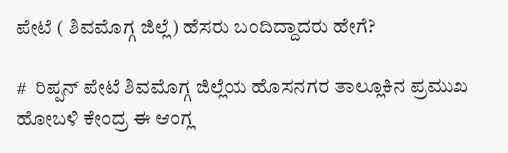ಪೇಟೆ ( ಶಿವಮೊಗ್ಗ ಜಿಲ್ಲೆ) ಹೆಸರು ಬಂದಿದ್ದಾದರು ಹೇಗೆ?

#  ರಿಪ್ಪನ್ ಪೇಟೆ ಶಿವಮೊಗ್ಗ ಜಿಲ್ಲೆಯ ಹೊಸನಗರ ತಾಲ್ಲೂಕಿನ ಪ್ರಮುಖ ಹೋಬಳಿ ಕೇಂದ್ರ ಈ ಆಂಗ್ಲ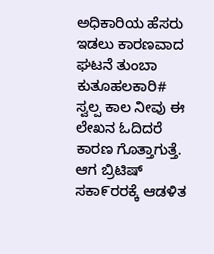ಅಧಿಕಾರಿಯ ಹೆಸರು ಇಡಲು ಕಾರಣವಾದ ಘಟನೆ ತುಂಬಾ ಕುತೂಹಲಕಾರಿ# ಸ್ವಲ್ಪ ಕಾಲ ನೀವು ಈ ಲೇಖನ ಓದಿದರೆ ಕಾರಣ ಗೊತ್ತಾಗುತ್ತೆ.    ಆಗ ಬ್ರಿಟಿಷ್ ಸಕಾ೯ರರಕ್ಕೆ ಆಡಳಿತ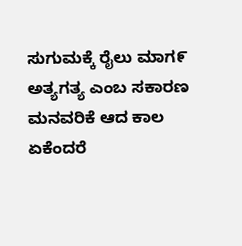ಸುಗುಮಕ್ಕೆ ರೈಲು ಮಾಗ೯ ಅತ್ಯಗತ್ಯ ಎಂಬ ಸಕಾರಣ ಮನವರಿಕೆ ಆದ ಕಾಲ ಏಕೆಂದರೆ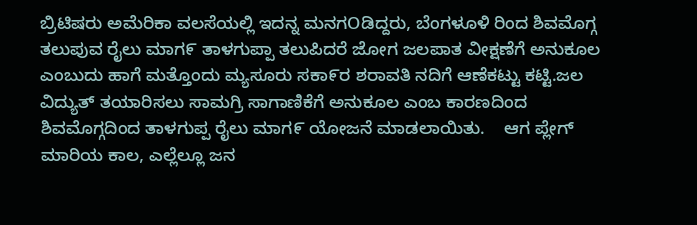ಬ್ರಿಟಿಷರು ಅಮೆರಿಕಾ ವಲಸೆಯಲ್ಲಿ ಇದನ್ನ ಮನಗOಡಿದ್ದರು, ಬೆಂಗಳೂಳಿ ರಿಂದ ಶಿವಮೊಗ್ಗ ತಲುಪುವ ರೈಲು ಮಾಗ೯ ತಾಳಗುಪ್ಪಾ ತಲುಪಿದರೆ ಜೋಗ ಜಲಪಾತ ವೀಕ್ಷಣೆಗೆ ಅನುಕೂಲ ಎಂಬುದು ಹಾಗೆ ಮತ್ತೊಂದು ಮ್ಯಸೂರು ಸಕಾ೯ರ ಶರಾವತಿ ನದಿಗೆ ಆಣೆಕಟ್ಟು ಕಟ್ಟಿ.ಜಲ ವಿದ್ಯುತ್ ತಯಾರಿಸಲು ಸಾಮಗ್ರಿ ಸಾಗಾಣಿಕೆಗೆ ಅನುಕೂಲ ಎಂಬ ಕಾರಣದಿಂದ ಶಿವಮೊಗ್ಗದಿಂದ ತಾಳಗುಪ್ಪ ರೈಲು ಮಾಗ೯ ಯೋಜನೆ ಮಾಡಲಾಯಿತು.    ಆಗ ಪ್ಲೇಗ್ ಮಾರಿಯ ಕಾಲ, ಎಲ್ಲೆಲ್ಲೂ ಜನ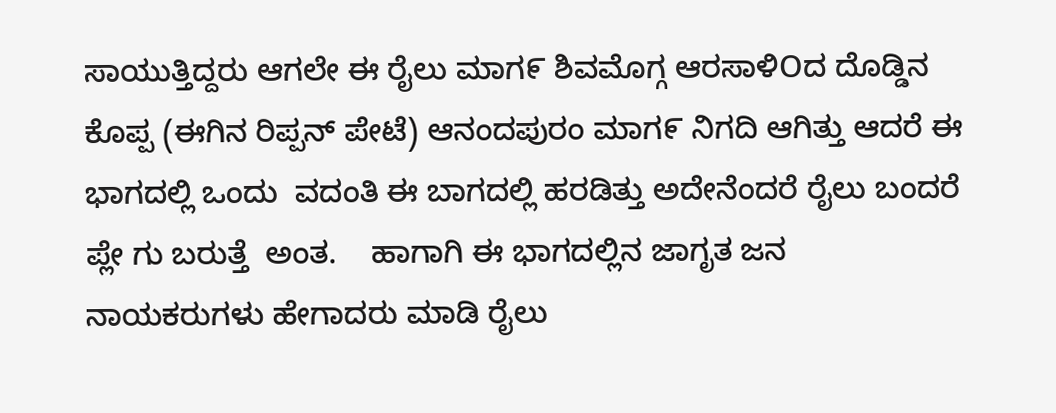ಸಾಯುತ್ತಿದ್ದರು ಆಗಲೇ ಈ ರೈಲು ಮಾಗ೯ ಶಿವಮೊಗ್ಗ ಆರಸಾಳಿOದ ದೊಡ್ಡಿನ ಕೊಪ್ಪ (ಈಗಿನ ರಿಪ್ಪನ್ ಪೇಟೆ) ಆನಂದಪುರಂ ಮಾಗ೯ ನಿಗದಿ ಆಗಿತ್ತು ಆದರೆ ಈ ಭಾಗದಲ್ಲಿ ಒಂದು  ವದಂತಿ ಈ ಬಾಗದಲ್ಲಿ ಹರಡಿತ್ತು ಅದೇನೆಂದರೆ ರೈಲು ಬಂದರೆ ಪ್ಲೇ ಗು ಬರುತ್ತೆ  ಅಂತ.    ಹಾಗಾಗಿ ಈ ಭಾಗದಲ್ಲಿನ ಜಾಗೃತ ಜನ ನಾಯಕರುಗಳು ಹೇಗಾದರು ಮಾಡಿ ರೈಲು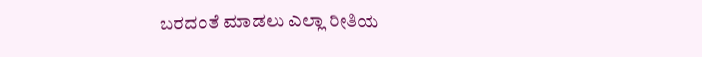ಬರದಂತೆ ಮಾಡಲು ಎಲ್ಲಾ ರೀತಿಯ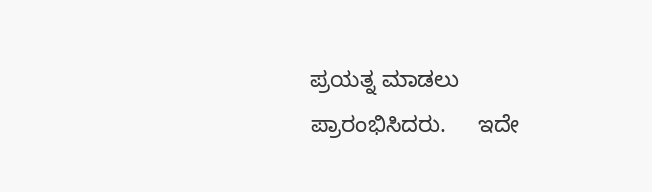ಪ್ರಯತ್ನ ಮಾಡಲು ಪ್ರಾರಂಭಿಸಿದರು.     ಇದೇ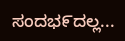ಸಂದಭ೯ದಲ್ಲ...